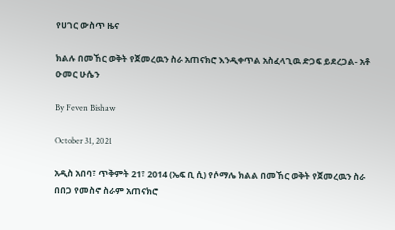የሀገር ውስጥ ዜና

ክልሉ በመኸር ወቅት የጀመረዉን ስራ አጠናክሮ እንዲቀጥል አስፈላጊዉ ድጋፍ ይደረጋል- አቶ ዑመር ሁሴን

By Feven Bishaw

October 31, 2021

አዲስ አበባ፣ ጥቅምት 21፣ 2014 (ኤፍ ቢ ሲ) የሶማሌ ክልል በመኸር ወቅት የጀመረዉን ስራ በበጋ የመስኖ ስራም አጠናክሮ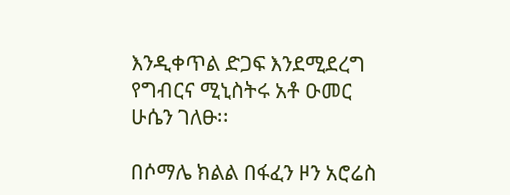እንዲቀጥል ድጋፍ እንደሚደረግ የግብርና ሚኒስትሩ አቶ ዑመር ሁሴን ገለፁ፡፡

በሶማሌ ክልል በፋፈን ዞን አሮሬስ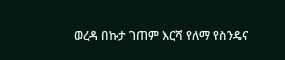ወረዳ በኩታ ገጠም እርሻ የለማ የስንዴና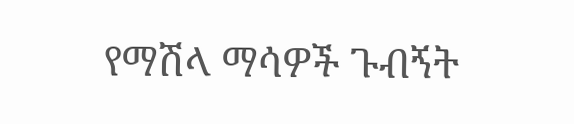የማሽላ ማሳዎች ጉብኝት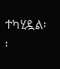ተካሂዷል፡፡